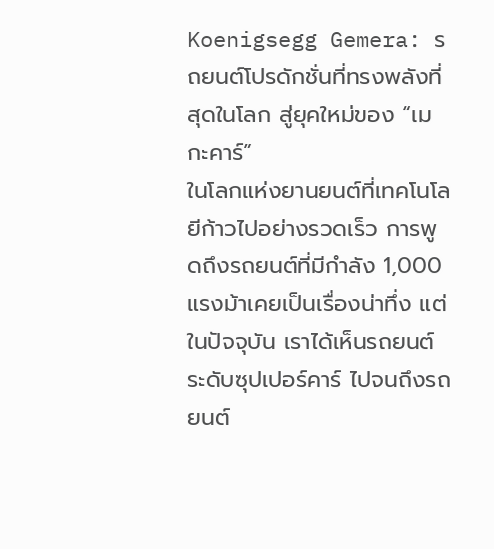Koenigsegg Gemera: รถยนต์โปรดักชั่นที่ทรงพลังที่สุดในโลก สู่ยุคใหม่ของ “เมกะคาร์”
ในโลกแห่งยานยนต์ที่เทคโนโลยีก้าวไปอย่างรวดเร็ว การพูดถึงรถยนต์ที่มีกำลัง 1,000 แรงม้าเคยเป็นเรื่องน่าทึ่ง แต่ในปัจจุบัน เราได้เห็นรถยนต์ระดับซุปเปอร์คาร์ ไปจนถึงรถยนต์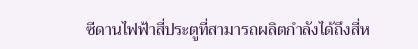ซีดานไฟฟ้าสี่ประตูที่สามารถผลิตกำลังได้ถึงสี่ห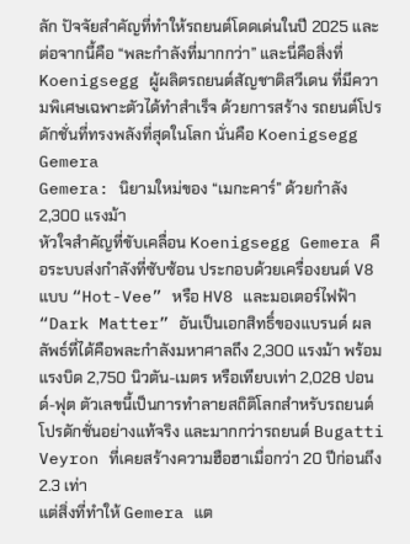ลัก ปัจจัยสำคัญที่ทำให้รถยนต์โดดเด่นในปี 2025 และต่อจากนี้คือ “พละกำลังที่มากกว่า” และนี่คือสิ่งที่ Koenigsegg ผู้ผลิตรถยนต์สัญชาติสวีเดน ที่มีความพิเศษเฉพาะตัวได้ทำสำเร็จ ด้วยการสร้าง รถยนต์โปรดักชั่นที่ทรงพลังที่สุดในโลก นั่นคือ Koenigsegg Gemera
Gemera: นิยามใหม่ของ “เมกะคาร์” ด้วยกำลัง 2,300 แรงม้า
หัวใจสำคัญที่ขับเคลื่อน Koenigsegg Gemera คือระบบส่งกำลังที่ซับซ้อน ประกอบด้วยเครื่องยนต์ V8 แบบ “Hot-Vee” หรือ HV8 และมอเตอร์ไฟฟ้า “Dark Matter” อันเป็นเอกสิทธิ์ของแบรนด์ ผลลัพธ์ที่ได้คือพละกำลังมหาศาลถึง 2,300 แรงม้า พร้อมแรงบิด 2,750 นิวตัน-เมตร หรือเทียบเท่า 2,028 ปอนด์-ฟุต ตัวเลขนี้เป็นการทำลายสถิติโลกสำหรับรถยนต์โปรดักชั่นอย่างแท้จริง และมากกว่ารถยนต์ Bugatti Veyron ที่เคยสร้างความฮือฮาเมื่อกว่า 20 ปีก่อนถึง 2.3 เท่า
แต่สิ่งที่ทำให้ Gemera แต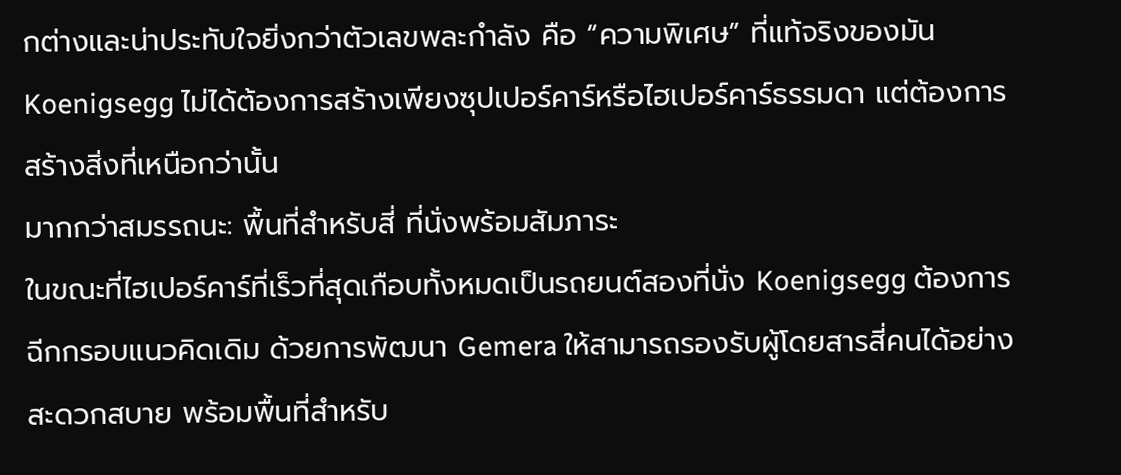กต่างและน่าประทับใจยิ่งกว่าตัวเลขพละกำลัง คือ “ความพิเศษ” ที่แท้จริงของมัน Koenigsegg ไม่ได้ต้องการสร้างเพียงซุปเปอร์คาร์หรือไฮเปอร์คาร์ธรรมดา แต่ต้องการสร้างสิ่งที่เหนือกว่านั้น
มากกว่าสมรรถนะ: พื้นที่สำหรับสี่ ที่นั่งพร้อมสัมภาระ
ในขณะที่ไฮเปอร์คาร์ที่เร็วที่สุดเกือบทั้งหมดเป็นรถยนต์สองที่นั่ง Koenigsegg ต้องการฉีกกรอบแนวคิดเดิม ด้วยการพัฒนา Gemera ให้สามารถรองรับผู้โดยสารสี่คนได้อย่างสะดวกสบาย พร้อมพื้นที่สำหรับ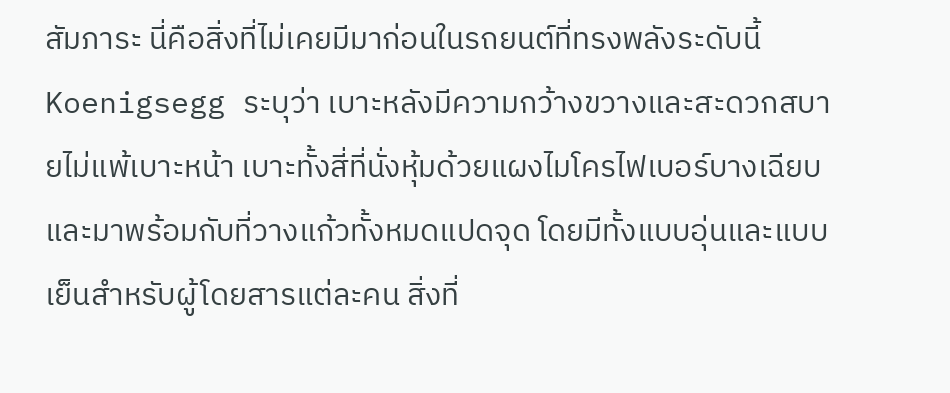สัมภาระ นี่คือสิ่งที่ไม่เคยมีมาก่อนในรถยนต์ที่ทรงพลังระดับนี้
Koenigsegg ระบุว่า เบาะหลังมีความกว้างขวางและสะดวกสบายไม่แพ้เบาะหน้า เบาะทั้งสี่ที่นั่งหุ้มด้วยแผงไมโครไฟเบอร์บางเฉียบ และมาพร้อมกับที่วางแก้วทั้งหมดแปดจุด โดยมีทั้งแบบอุ่นและแบบเย็นสำหรับผู้โดยสารแต่ละคน สิ่งที่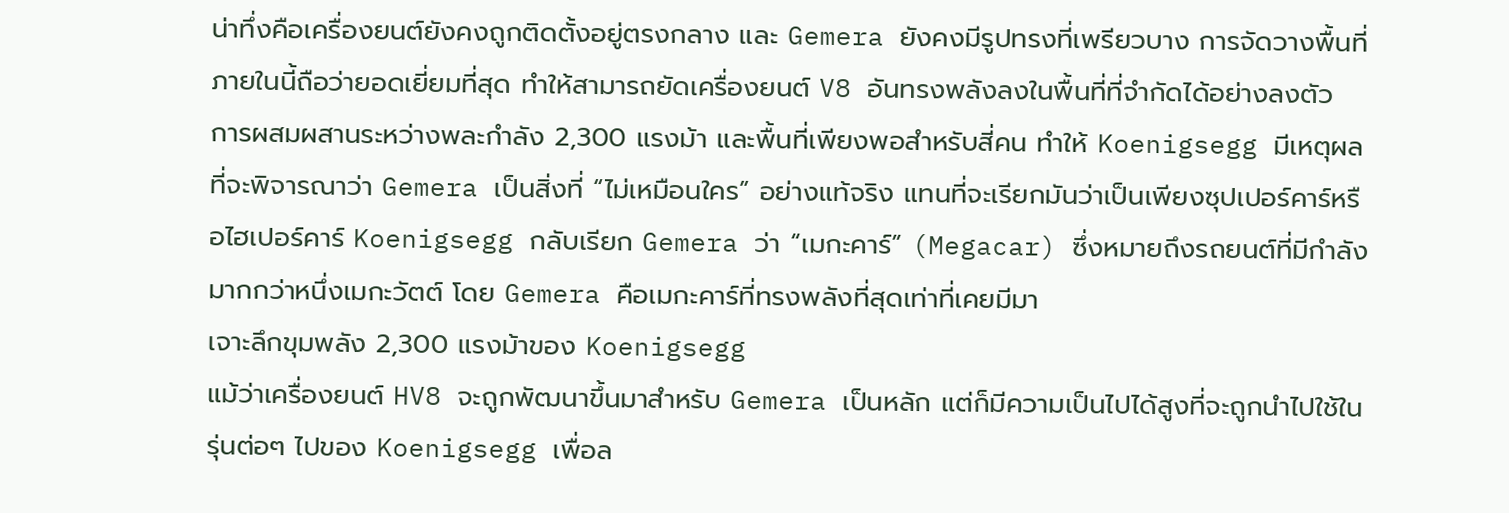น่าทึ่งคือเครื่องยนต์ยังคงถูกติดตั้งอยู่ตรงกลาง และ Gemera ยังคงมีรูปทรงที่เพรียวบาง การจัดวางพื้นที่ภายในนี้ถือว่ายอดเยี่ยมที่สุด ทำให้สามารถยัดเครื่องยนต์ V8 อันทรงพลังลงในพื้นที่ที่จำกัดได้อย่างลงตัว
การผสมผสานระหว่างพละกำลัง 2,300 แรงม้า และพื้นที่เพียงพอสำหรับสี่คน ทำให้ Koenigsegg มีเหตุผลที่จะพิจารณาว่า Gemera เป็นสิ่งที่ “ไม่เหมือนใคร” อย่างแท้จริง แทนที่จะเรียกมันว่าเป็นเพียงซุปเปอร์คาร์หรือไฮเปอร์คาร์ Koenigsegg กลับเรียก Gemera ว่า “เมกะคาร์” (Megacar) ซึ่งหมายถึงรถยนต์ที่มีกำลังมากกว่าหนึ่งเมกะวัตต์ โดย Gemera คือเมกะคาร์ที่ทรงพลังที่สุดเท่าที่เคยมีมา
เจาะลึกขุมพลัง 2,300 แรงม้าของ Koenigsegg
แม้ว่าเครื่องยนต์ HV8 จะถูกพัฒนาขึ้นมาสำหรับ Gemera เป็นหลัก แต่ก็มีความเป็นไปได้สูงที่จะถูกนำไปใช้ในรุ่นต่อๆ ไปของ Koenigsegg เพื่อล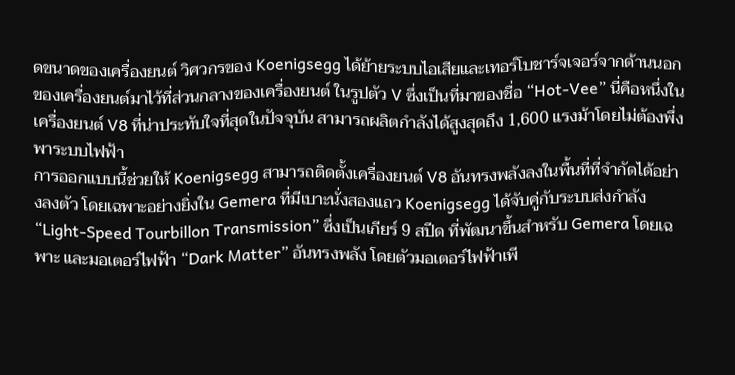ดขนาดของเครื่องยนต์ วิศวกรของ Koenigsegg ได้ย้ายระบบไอเสียและเทอร์โบชาร์จเจอร์จากด้านนอกของเครื่องยนต์มาไว้ที่ส่วนกลางของเครื่องยนต์ ในรูปตัว V ซึ่งเป็นที่มาของชื่อ “Hot-Vee” นี่คือหนึ่งในเครื่องยนต์ V8 ที่น่าประทับใจที่สุดในปัจจุบัน สามารถผลิตกำลังได้สูงสุดถึง 1,600 แรงม้าโดยไม่ต้องพึ่งพาระบบไฟฟ้า
การออกแบบนี้ช่วยให้ Koenigsegg สามารถติดตั้งเครื่องยนต์ V8 อันทรงพลังลงในพื้นที่ที่จำกัดได้อย่างลงตัว โดยเฉพาะอย่างยิ่งใน Gemera ที่มีเบาะนั่งสองแถว Koenigsegg ได้จับคู่กับระบบส่งกำลัง “Light-Speed Tourbillon Transmission” ซึ่งเป็นเกียร์ 9 สปีด ที่พัฒนาขึ้นสำหรับ Gemera โดยเฉพาะ และมอเตอร์ไฟฟ้า “Dark Matter” อันทรงพลัง โดยตัวมอเตอร์ไฟฟ้าเพี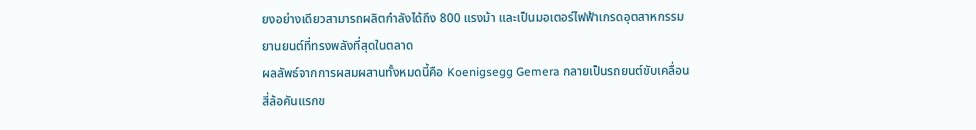ยงอย่างเดียวสามารถผลิตกำลังได้ถึง 800 แรงม้า และเป็นมอเตอร์ไฟฟ้าเกรดอุตสาหกรรมยานยนต์ที่ทรงพลังที่สุดในตลาด
ผลลัพธ์จากการผสมผสานทั้งหมดนี้คือ Koenigsegg Gemera กลายเป็นรถยนต์ขับเคลื่อนสี่ล้อคันแรกข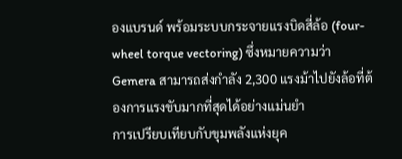องแบรนด์ พร้อมระบบกระจายแรงบิดสี่ล้อ (four-wheel torque vectoring) ซึ่งหมายความว่า Gemera สามารถส่งกำลัง 2,300 แรงม้าไปยังล้อที่ต้องการแรงขับมากที่สุดได้อย่างแม่นยำ
การเปรียบเทียบกับขุมพลังแห่งยุค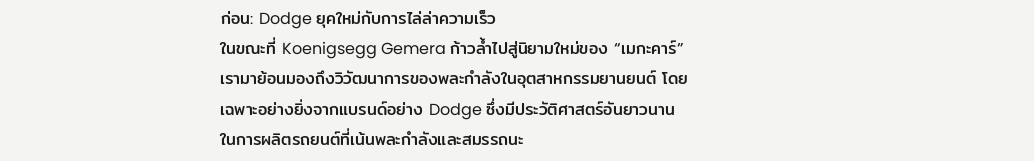ก่อน: Dodge ยุคใหม่กับการไล่ล่าความเร็ว
ในขณะที่ Koenigsegg Gemera ก้าวล้ำไปสู่นิยามใหม่ของ “เมกะคาร์” เรามาย้อนมองถึงวิวัฒนาการของพละกำลังในอุตสาหกรรมยานยนต์ โดยเฉพาะอย่างยิ่งจากแบรนด์อย่าง Dodge ซึ่งมีประวัติศาสตร์อันยาวนานในการผลิตรถยนต์ที่เน้นพละกำลังและสมรรถนะ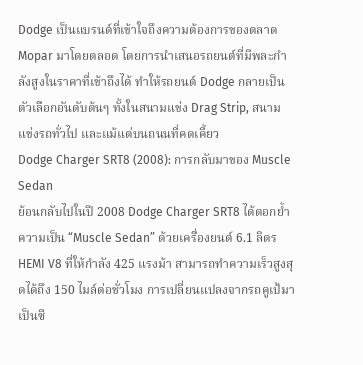Dodge เป็นแบรนด์ที่เข้าใจถึงความต้องการของตลาด Mopar มาโดยตลอด โดยการนำเสนอรถยนต์ที่มีพละกำลังสูงในราคาที่เข้าถึงได้ ทำให้รถยนต์ Dodge กลายเป็นตัวเลือกอันดับต้นๆ ทั้งในสนามแข่ง Drag Strip, สนามแข่งรถทั่วไป และแม้แต่บนถนนที่คดเคี้ยว
Dodge Charger SRT8 (2008): การกลับมาของ Muscle Sedan
ย้อนกลับไปในปี 2008 Dodge Charger SRT8 ได้ตอกย้ำความเป็น “Muscle Sedan” ด้วยเครื่องยนต์ 6.1 ลิตร HEMI V8 ที่ให้กำลัง 425 แรงม้า สามารถทำความเร็วสูงสุดได้ถึง 150 ไมล์ต่อชั่วโมง การเปลี่ยนแปลงจากรถคูเป้มาเป็นซี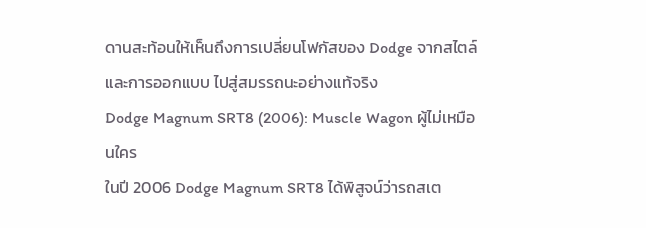ดานสะท้อนให้เห็นถึงการเปลี่ยนโฟกัสของ Dodge จากสไตล์และการออกแบบ ไปสู่สมรรถนะอย่างแท้จริง
Dodge Magnum SRT8 (2006): Muscle Wagon ผู้ไม่เหมือนใคร
ในปี 2006 Dodge Magnum SRT8 ได้พิสูจน์ว่ารถสเต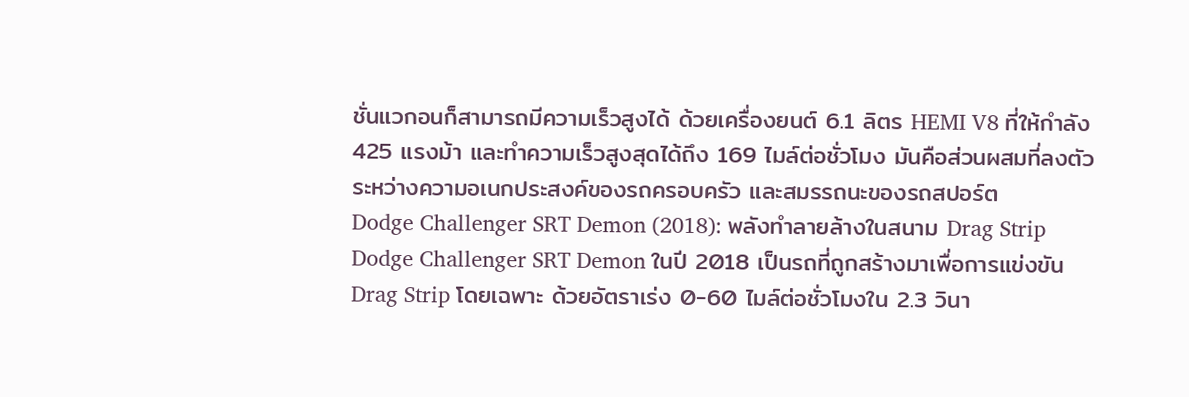ชั่นแวกอนก็สามารถมีความเร็วสูงได้ ด้วยเครื่องยนต์ 6.1 ลิตร HEMI V8 ที่ให้กำลัง 425 แรงม้า และทำความเร็วสูงสุดได้ถึง 169 ไมล์ต่อชั่วโมง มันคือส่วนผสมที่ลงตัวระหว่างความอเนกประสงค์ของรถครอบครัว และสมรรถนะของรถสปอร์ต
Dodge Challenger SRT Demon (2018): พลังทำลายล้างในสนาม Drag Strip
Dodge Challenger SRT Demon ในปี 2018 เป็นรถที่ถูกสร้างมาเพื่อการแข่งขัน Drag Strip โดยเฉพาะ ด้วยอัตราเร่ง 0-60 ไมล์ต่อชั่วโมงใน 2.3 วินา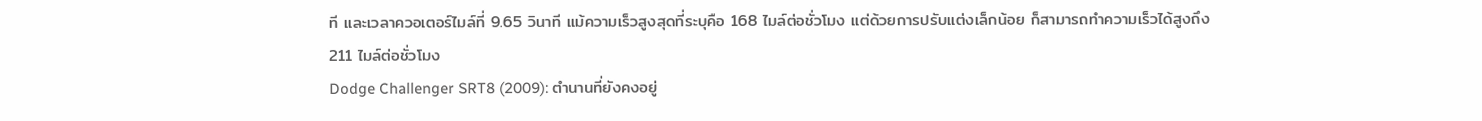ที และเวลาควอเตอร์ไมล์ที่ 9.65 วินาที แม้ความเร็วสูงสุดที่ระบุคือ 168 ไมล์ต่อชั่วโมง แต่ด้วยการปรับแต่งเล็กน้อย ก็สามารถทำความเร็วได้สูงถึง 211 ไมล์ต่อชั่วโมง
Dodge Challenger SRT8 (2009): ตำนานที่ยังคงอยู่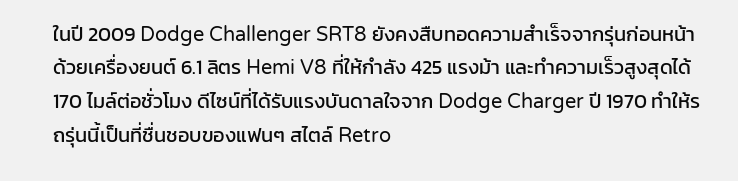ในปี 2009 Dodge Challenger SRT8 ยังคงสืบทอดความสำเร็จจากรุ่นก่อนหน้า ด้วยเครื่องยนต์ 6.1 ลิตร Hemi V8 ที่ให้กำลัง 425 แรงม้า และทำความเร็วสูงสุดได้ 170 ไมล์ต่อชั่วโมง ดีไซน์ที่ได้รับแรงบันดาลใจจาก Dodge Charger ปี 1970 ทำให้รถรุ่นนี้เป็นที่ชื่นชอบของแฟนๆ สไตล์ Retro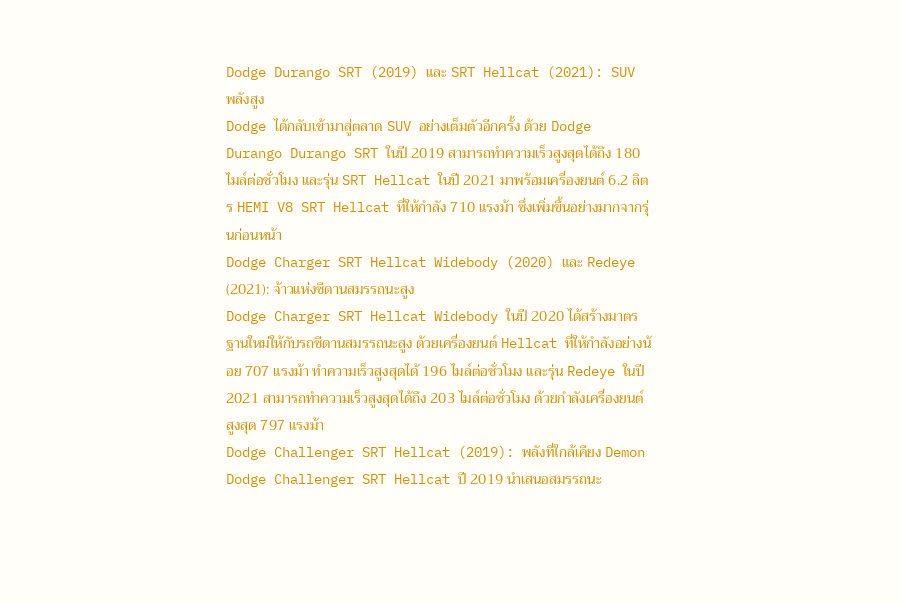Dodge Durango SRT (2019) และ SRT Hellcat (2021): SUV พลังสูง
Dodge ได้กลับเข้ามาสู่ตลาด SUV อย่างเต็มตัวอีกครั้ง ด้วย Dodge Durango Durango SRT ในปี 2019 สามารถทำความเร็วสูงสุดได้ถึง 180 ไมล์ต่อชั่วโมง และรุ่น SRT Hellcat ในปี 2021 มาพร้อมเครื่องยนต์ 6.2 ลิตร HEMI V8 SRT Hellcat ที่ให้กำลัง 710 แรงม้า ซึ่งเพิ่มขึ้นอย่างมากจากรุ่นก่อนหน้า
Dodge Charger SRT Hellcat Widebody (2020) และ Redeye (2021): จ้าวแห่งซีดานสมรรถนะสูง
Dodge Charger SRT Hellcat Widebody ในปี 2020 ได้สร้างมาตรฐานใหม่ให้กับรถซีดานสมรรถนะสูง ด้วยเครื่องยนต์ Hellcat ที่ให้กำลังอย่างน้อย 707 แรงม้า ทำความเร็วสูงสุดได้ 196 ไมล์ต่อชั่วโมง และรุ่น Redeye ในปี 2021 สามารถทำความเร็วสูงสุดได้ถึง 203 ไมล์ต่อชั่วโมง ด้วยกำลังเครื่องยนต์สูงสุด 797 แรงม้า
Dodge Challenger SRT Hellcat (2019): พลังที่ใกล้เคียง Demon
Dodge Challenger SRT Hellcat ปี 2019 นำเสนอสมรรถนะ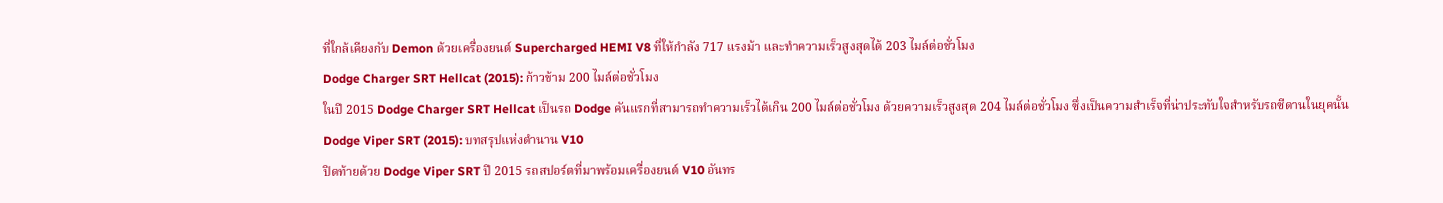ที่ใกล้เคียงกับ Demon ด้วยเครื่องยนต์ Supercharged HEMI V8 ที่ให้กำลัง 717 แรงม้า และทำความเร็วสูงสุดได้ 203 ไมล์ต่อชั่วโมง
Dodge Charger SRT Hellcat (2015): ก้าวข้าม 200 ไมล์ต่อชั่วโมง
ในปี 2015 Dodge Charger SRT Hellcat เป็นรถ Dodge คันแรกที่สามารถทำความเร็วได้เกิน 200 ไมล์ต่อชั่วโมง ด้วยความเร็วสูงสุด 204 ไมล์ต่อชั่วโมง ซึ่งเป็นความสำเร็จที่น่าประทับใจสำหรับรถซีดานในยุคนั้น
Dodge Viper SRT (2015): บทสรุปแห่งตำนาน V10
ปิดท้ายด้วย Dodge Viper SRT ปี 2015 รถสปอร์ตที่มาพร้อมเครื่องยนต์ V10 อันทร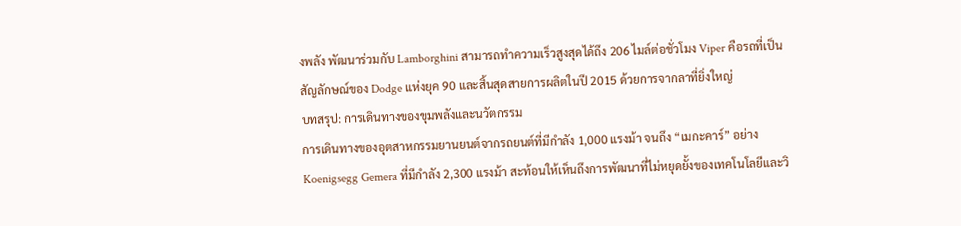งพลัง พัฒนาร่วมกับ Lamborghini สามารถทำความเร็วสูงสุดได้ถึง 206 ไมล์ต่อชั่วโมง Viper คือรถที่เป็นสัญลักษณ์ของ Dodge แห่งยุค 90 และสิ้นสุดสายการผลิตในปี 2015 ด้วยการจากลาที่ยิ่งใหญ่
บทสรุป: การเดินทางของขุมพลังและนวัตกรรม
การเดินทางของอุตสาหกรรมยานยนต์จากรถยนต์ที่มีกำลัง 1,000 แรงม้า จนถึง “เมกะคาร์” อย่าง Koenigsegg Gemera ที่มีกำลัง 2,300 แรงม้า สะท้อนให้เห็นถึงการพัฒนาที่ไม่หยุดยั้งของเทคโนโลยีและวิ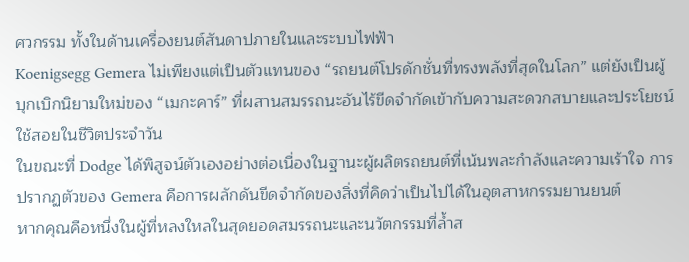ศวกรรม ทั้งในด้านเครื่องยนต์สันดาปภายในและระบบไฟฟ้า
Koenigsegg Gemera ไม่เพียงแต่เป็นตัวแทนของ “รถยนต์โปรดักชั่นที่ทรงพลังที่สุดในโลก” แต่ยังเป็นผู้บุกเบิกนิยามใหม่ของ “เมกะคาร์” ที่ผสานสมรรถนะอันไร้ขีดจำกัดเข้ากับความสะดวกสบายและประโยชน์ใช้สอยในชีวิตประจำวัน
ในขณะที่ Dodge ได้พิสูจน์ตัวเองอย่างต่อเนื่องในฐานะผู้ผลิตรถยนต์ที่เน้นพละกำลังและความเร้าใจ การปรากฏตัวของ Gemera คือการผลักดันขีดจำกัดของสิ่งที่คิดว่าเป็นไปได้ในอุตสาหกรรมยานยนต์
หากคุณคือหนึ่งในผู้ที่หลงใหลในสุดยอดสมรรถนะและนวัตกรรมที่ล้ำส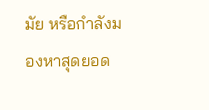มัย หรือกำลังมองหาสุดยอด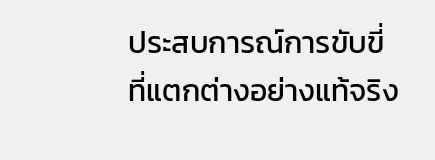ประสบการณ์การขับขี่ที่แตกต่างอย่างแท้จริง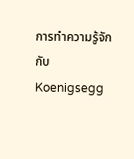การทำความรู้จักกับ Koenigsegg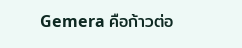Gemera คือก้าวต่อ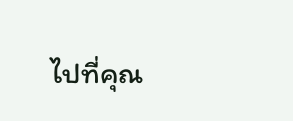ไปที่คุณ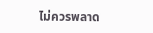ไม่ควรพลาด